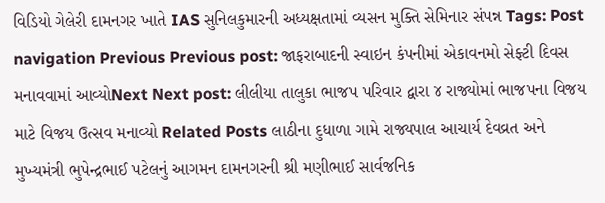વિડિયો ગેલેરી દામનગર ખાતે IAS સુનિલકુમારની અધ્યક્ષતામાં વ્યસન મુક્તિ સેમિનાર સંપન્ન Tags: Post navigation Previous Previous post: જાફરાબાદની સ્વાઇન કંપનીમાં એકાવનમો સેફ્ટી દિવસ મનાવવામાં આવ્યોNext Next post: લીલીયા તાલુકા ભાજપ પરિવાર દ્વારા ૪ રાજ્યોમાં ભાજપના વિજય માટે વિજય ઉત્સવ મનાવ્યો Related Posts લાઠીના દુધાળા ગામે રાજ્યપાલ આચાર્ય દેવવ્રત અને મુખ્યમંત્રી ભુપેન્દ્રભાઈ પટેલનું આગમન દામનગરની શ્રી મણીભાઈ સાર્વજનિક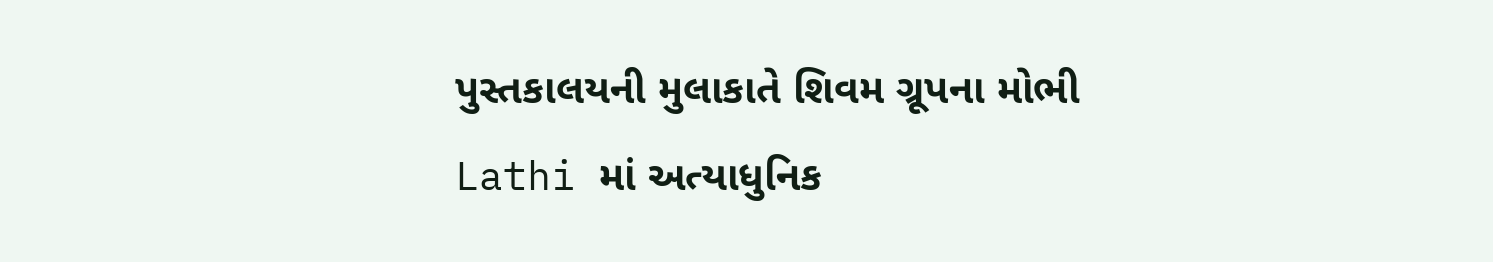પુસ્તકાલયની મુલાકાતે શિવમ ગ્રૂપના મોભી Lathi માં અત્યાધુનિક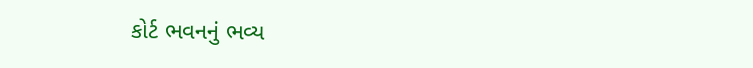કોર્ટ ભવનનું ભવ્ય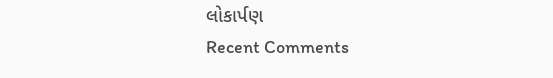લોકાર્પણ
Recent Comments